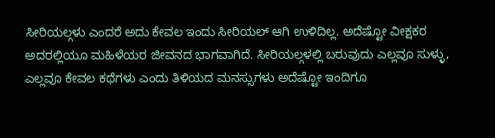ಸೀರಿಯಲ್ಗಳು ಎಂದರೆ ಅದು ಕೇವಲ ಇಂದು ಸೀರಿಯಲ್ ಆಗಿ ಉಳಿದಿಲ್ಲ. ಅದೆಷ್ಟೋ ವೀಕ್ಷಕರ ಅದರಲ್ಲಿಯೂ ಮಹಿಳೆಯರ ಜೀವನದ ಭಾಗವಾಗಿದೆ. ಸೀರಿಯಲ್ಗಳಲ್ಲಿ ಬರುವುದು ಎಲ್ಲವೂ ಸುಳ್ಳು, ಎಲ್ಲವೂ ಕೇವಲ ಕಥೆಗಳು ಎಂದು ತಿಳಿಯದ ಮನಸ್ಸುಗಳು ಅದೆಷ್ಟೋ ಇಂದಿಗೂ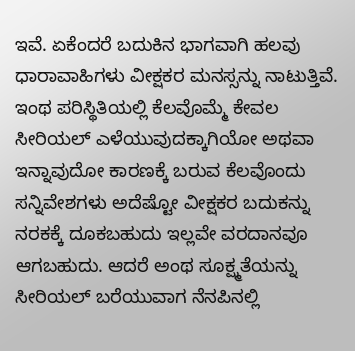ಇವೆ. ಏಕೆಂದರೆ ಬದುಕಿನ ಭಾಗವಾಗಿ ಹಲವು ಧಾರಾವಾಹಿಗಳು ವೀಕ್ಷಕರ ಮನಸ್ಸನ್ನು ನಾಟುತ್ತಿವೆ. ಇಂಥ ಪರಿಸ್ಥಿತಿಯಲ್ಲಿ ಕೆಲವೊಮ್ಮೆ ಕೇವಲ ಸೀರಿಯಲ್ ಎಳೆಯುವುದಕ್ಕಾಗಿಯೋ ಅಥವಾ ಇನ್ನಾವುದೋ ಕಾರಣಕ್ಕೆ ಬರುವ ಕೆಲವೊಂದು ಸನ್ನಿವೇಶಗಳು ಅದೆಷ್ಟೋ ವೀಕ್ಷಕರ ಬದುಕನ್ನು ನರಕಕ್ಕೆ ದೂಕಬಹುದು ಇಲ್ಲವೇ ವರದಾನವೂ ಆಗಬಹುದು. ಆದರೆ ಅಂಥ ಸೂಕ್ಷ್ಮತೆಯನ್ನು ಸೀರಿಯಲ್ ಬರೆಯುವಾಗ ನೆನಪಿನಲ್ಲಿ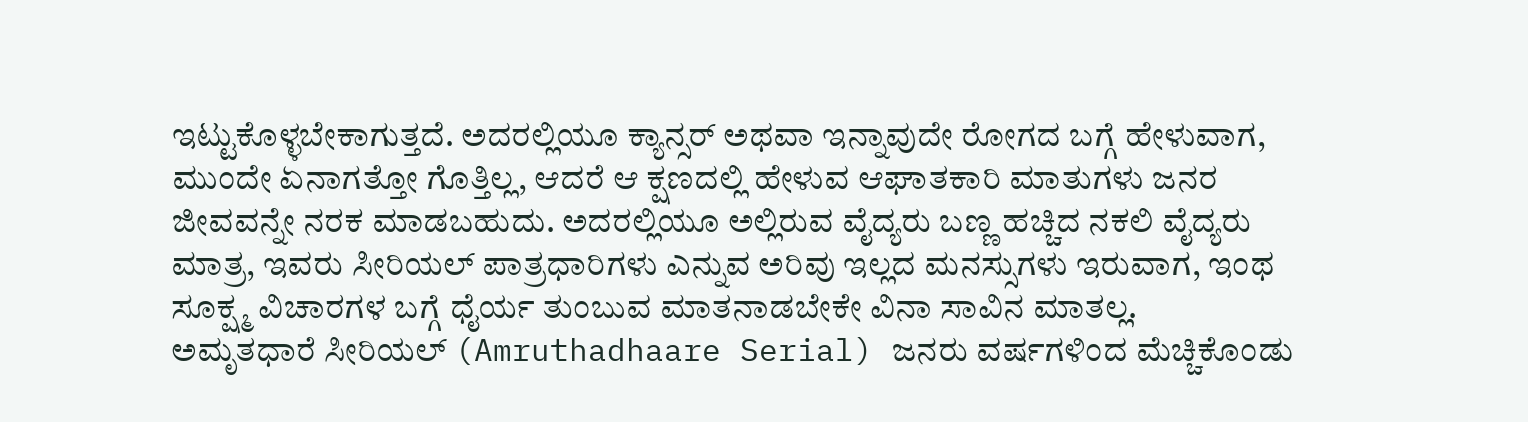ಇಟ್ಟುಕೊಳ್ಳಬೇಕಾಗುತ್ತದೆ. ಅದರಲ್ಲಿಯೂ ಕ್ಯಾನ್ಸರ್ ಅಥವಾ ಇನ್ನಾವುದೇ ರೋಗದ ಬಗ್ಗೆ ಹೇಳುವಾಗ, ಮುಂದೇ ಏನಾಗತ್ತೋ ಗೊತ್ತಿಲ್ಲ, ಆದರೆ ಆ ಕ್ಷಣದಲ್ಲಿ ಹೇಳುವ ಆಘಾತಕಾರಿ ಮಾತುಗಳು ಜನರ ಜೀವವನ್ನೇ ನರಕ ಮಾಡಬಹುದು. ಅದರಲ್ಲಿಯೂ ಅಲ್ಲಿರುವ ವೈದ್ಯರು ಬಣ್ಣ ಹಚ್ಚಿದ ನಕಲಿ ವೈದ್ಯರು ಮಾತ್ರ, ಇವರು ಸೀರಿಯಲ್ ಪಾತ್ರಧಾರಿಗಳು ಎನ್ನುವ ಅರಿವು ಇಲ್ಲದ ಮನಸ್ಸುಗಳು ಇರುವಾಗ, ಇಂಥ ಸೂಕ್ಷ್ಮ ವಿಚಾರಗಳ ಬಗ್ಗೆ ಧೈರ್ಯ ತುಂಬುವ ಮಾತನಾಡಬೇಕೇ ವಿನಾ ಸಾವಿನ ಮಾತಲ್ಲ.
ಅಮೃತಧಾರೆ ಸೀರಿಯಲ್ (Amruthadhaare Serial) ಜನರು ವರ್ಷಗಳಿಂದ ಮೆಚ್ಚಿಕೊಂಡು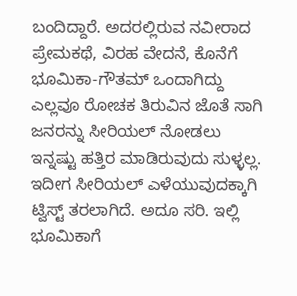ಬಂದಿದ್ದಾರೆ. ಅದರಲ್ಲಿರುವ ನವೀರಾದ ಪ್ರೇಮಕಥೆ, ವಿರಹ ವೇದನೆ, ಕೊನೆಗೆ ಭೂಮಿಕಾ-ಗೌತಮ್ ಒಂದಾಗಿದ್ದು ಎಲ್ಲವೂ ರೋಚಕ ತಿರುವಿನ ಜೊತೆ ಸಾಗಿ ಜನರನ್ನು ಸೀರಿಯಲ್ ನೋಡಲು ಇನ್ನಷ್ಟು ಹತ್ತಿರ ಮಾಡಿರುವುದು ಸುಳ್ಳಲ್ಲ. ಇದೀಗ ಸೀರಿಯಲ್ ಎಳೆಯುವುದಕ್ಕಾಗಿ ಟ್ವಿಸ್ಟ್ ತರಲಾಗಿದೆ. ಅದೂ ಸರಿ. ಇಲ್ಲಿ ಭೂಮಿಕಾಗೆ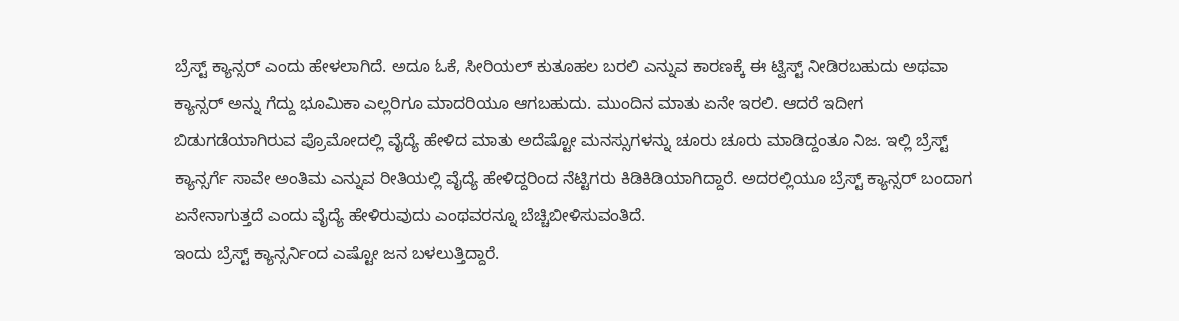ಬ್ರೆಸ್ಟ್ ಕ್ಯಾನ್ಸರ್ ಎಂದು ಹೇಳಲಾಗಿದೆ. ಅದೂ ಓಕೆ, ಸೀರಿಯಲ್ ಕುತೂಹಲ ಬರಲಿ ಎನ್ನುವ ಕಾರಣಕ್ಕೆ ಈ ಟ್ವಿಸ್ಟ್ ನೀಡಿರಬಹುದು ಅಥವಾ ಕ್ಯಾನ್ಸರ್ ಅನ್ನು ಗೆದ್ದು ಭೂಮಿಕಾ ಎಲ್ಲರಿಗೂ ಮಾದರಿಯೂ ಆಗಬಹುದು. ಮುಂದಿನ ಮಾತು ಏನೇ ಇರಲಿ. ಆದರೆ ಇದೀಗ ಬಿಡುಗಡೆಯಾಗಿರುವ ಪ್ರೊಮೋದಲ್ಲಿ ವೈದ್ಯೆ ಹೇಳಿದ ಮಾತು ಅದೆಷ್ಟೋ ಮನಸ್ಸುಗಳನ್ನು ಚೂರು ಚೂರು ಮಾಡಿದ್ದಂತೂ ನಿಜ. ಇಲ್ಲಿ ಬ್ರೆಸ್ಟ್ ಕ್ಯಾನ್ಸರ್ಗೆ ಸಾವೇ ಅಂತಿಮ ಎನ್ನುವ ರೀತಿಯಲ್ಲಿ ವೈದ್ಯೆ ಹೇಳಿದ್ದರಿಂದ ನೆಟ್ಟಿಗರು ಕಿಡಿಕಿಡಿಯಾಗಿದ್ದಾರೆ. ಅದರಲ್ಲಿಯೂ ಬ್ರೆಸ್ಟ್ ಕ್ಯಾನ್ಸರ್ ಬಂದಾಗ ಏನೇನಾಗುತ್ತದೆ ಎಂದು ವೈದ್ಯೆ ಹೇಳಿರುವುದು ಎಂಥವರನ್ನೂ ಬೆಚ್ಚಿಬೀಳಿಸುವಂತಿದೆ.
ಇಂದು ಬ್ರೆಸ್ಟ್ ಕ್ಯಾನ್ಸರ್ನಿಂದ ಎಷ್ಟೋ ಜನ ಬಳಲುತ್ತಿದ್ದಾರೆ.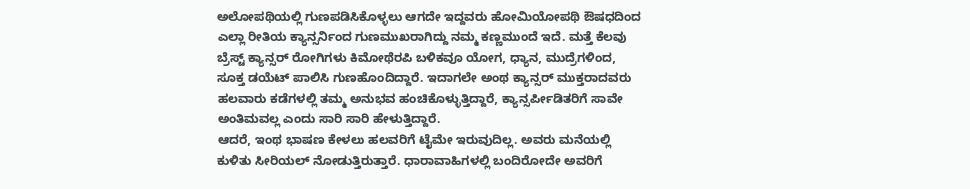ಅಲೋಪಥಿಯಲ್ಲಿ ಗುಣಪಡಿಸಿಕೊಳ್ಳಲು ಆಗದೇ ಇದ್ದವರು ಹೋಮಿಯೋಪಥಿ ಔಷಧದಿಂದ ಎಲ್ಲಾ ರೀತಿಯ ಕ್ಯಾನ್ಸರ್ನಿಂದ ಗುಣಮುಖರಾಗಿದ್ದು ನಮ್ಮ ಕಣ್ಣಮುಂದೆ ಇದೆ. ಮತ್ತೆ ಕೆಲವು ಬ್ರೆಸ್ಟ್ ಕ್ಯಾನ್ಸರ್ ರೋಗಿಗಳು ಕಿಮೋಥೆರಪಿ ಬಳಿಕವೂ ಯೋಗ, ಧ್ಯಾನ, ಮುದ್ರೆಗಳಿಂದ, ಸೂಕ್ತ ಡಯೆಟ್ ಪಾಲಿಸಿ ಗುಣಹೊಂದಿದ್ದಾರೆ. ಇದಾಗಲೇ ಅಂಥ ಕ್ಯಾನ್ಸರ್ ಮುಕ್ತರಾದವರು ಹಲವಾರು ಕಡೆಗಳಲ್ಲಿ ತಮ್ಮ ಅನುಭವ ಹಂಚಿಕೊಳ್ಳುತ್ತಿದ್ದಾರೆ, ಕ್ಯಾನ್ಸರ್ಪೀಡಿತರಿಗೆ ಸಾವೇ ಅಂತಿಮವಲ್ಲ ಎಂದು ಸಾರಿ ಸಾರಿ ಹೇಳುತ್ತಿದ್ದಾರೆ.
ಆದರೆ, ಇಂಥ ಭಾಷಣ ಕೇಳಲು ಹಲವರಿಗೆ ಟೈಮೇ ಇರುವುದಿಲ್ಲ. ಅವರು ಮನೆಯಲ್ಲಿ ಕುಳಿತು ಸೀರಿಯಲ್ ನೋಡುತ್ತಿರುತ್ತಾರೆ. ಧಾರಾವಾಹಿಗಳಲ್ಲಿ ಬಂದಿರೋದೇ ಅವರಿಗೆ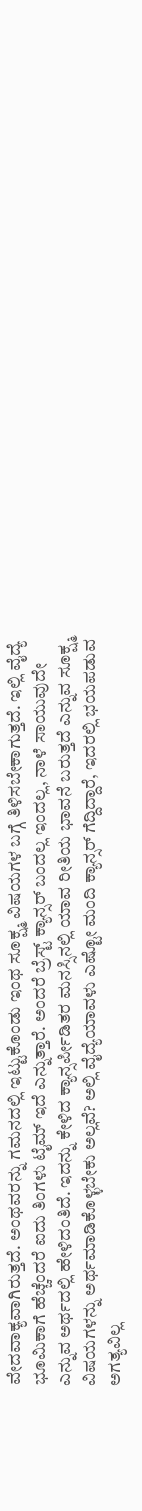ವೇದವಾಕ್ಯವಾಗಿರುತ್ತದೆ. ಅಂಥವರನ್ನು ಗಮನದಲ್ಲಿ ಇಟ್ಟುಕೊಂಡು ಇಂಥ ಸೂಕ್ಷ್ಮ ವಿಷಯಗಳ ಬಗ್ಗೆ ತಿಳಿಸಬೇಕಾಗುತ್ತದೆ. ಇಲ್ಲಿ ವೈದ್ಯೆ ಭೂಮಿಕಾಗೆ ಹೆಚ್ಚೆಂದರೆ ಐದು ತಿಂಗಳು ಟೈಮ್ ಇದೆ ಎನ್ನುತ್ತಾರೆ. ಅಂದರೆ ಬ್ರೆಸ್ಟ್ ಕ್ಯಾನ್ಸರ್ ಬಂದಲ್ಲ ಇಂದಲ್ಲ, ನಾಳೆ ಸಾಯುವುದೇ ಎನ್ನುವ ಅರ್ಥದಲ್ಲಿ ಹೇಳಿದಂತಿದೆ. ಇದನ್ನು ಕೇಳಿದ ಕ್ಯಾನ್ಸರ್ಪೀಡಿತರ ಮನಸ್ಸಿನಲ್ಲಿ ಯಾವ ರೀತಿಯ ಭಾವನೆ ಬರುತ್ತದೆ ಎನ್ನುವ ಸೂಕ್ಷ್ಮ ವಿಷಯಗಳನ್ನು ಅರ್ಥಮಾಡಿಕೊಳ್ಳಬೇಕು ಅಲ್ಲವೆ? ಅಲ್ಲಿ ವೈದ್ಯೆಯಾವಳು ಎಷ್ಟೋ ಮಂದಿ ಕ್ಯಾನ್ಸರ್ ಗೆದ್ದಿದ್ದಾರೆ, ಇದರಲ್ಲಿ ಭಯಪಡುವ ಅಗತ್ಯವಿಲ್ಲ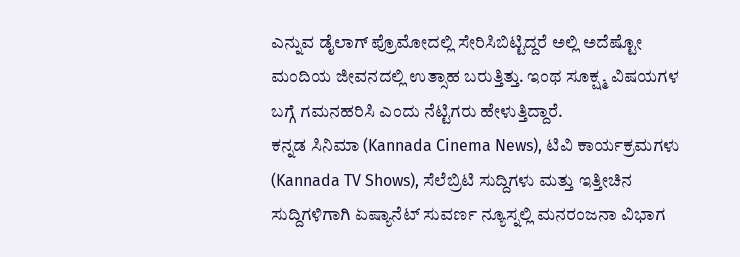ಎನ್ನುವ ಡೈಲಾಗ್ ಪ್ರೊಮೋದಲ್ಲಿ ಸೇರಿಸಿಬಿಟ್ಟಿದ್ದರೆ ಅಲ್ಲಿ ಅದೆಷ್ಟೋ ಮಂದಿಯ ಜೀವನದಲ್ಲಿ ಉತ್ಸಾಹ ಬರುತ್ತಿತ್ತು. ಇಂಥ ಸೂಕ್ಷ್ಮ ವಿಷಯಗಳ ಬಗ್ಗೆ ಗಮನಹರಿಸಿ ಎಂದು ನೆಟ್ಟಿಗರು ಹೇಳುತ್ತಿದ್ದಾರೆ.
ಕನ್ನಡ ಸಿನಿಮಾ (Kannada Cinema News), ಟಿವಿ ಕಾರ್ಯಕ್ರಮಗಳು (Kannada TV Shows), ಸೆಲೆಬ್ರಿಟಿ ಸುದ್ದಿಗಳು ಮತ್ತು ಇತ್ತೀಚಿನ ಸುದ್ದಿಗಳಿಗಾಗಿ ಏಷ್ಯಾನೆಟ್ ಸುವರ್ಣ ನ್ಯೂಸ್ನಲ್ಲಿ ಮನರಂಜನಾ ವಿಭಾಗ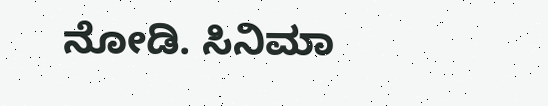ನೋಡಿ. ಸಿನಿಮಾ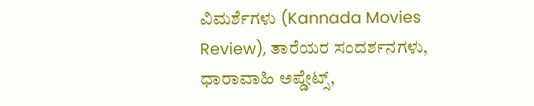ವಿಮರ್ಶೆಗಳು (Kannada Movies Review), ತಾರೆಯರ ಸಂದರ್ಶನಗಳು, ಧಾರಾವಾಹಿ ಅಪ್ಡೇಟ್ಸ್,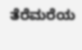ತೆರೆಮರೆಯ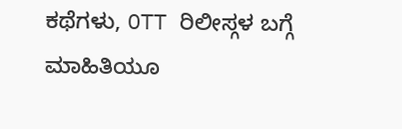ಕಥೆಗಳು, OTT ರಿಲೀಸ್ಗಳ ಬಗ್ಗೆ ಮಾಹಿತಿಯೂ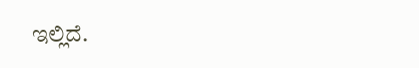ಇಲ್ಲಿದೆ.